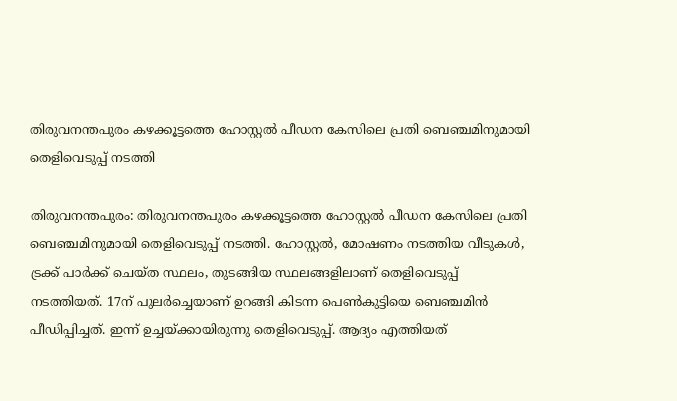തിരുവനന്തപുരം കഴക്കൂട്ടത്തെ ഹോസ്റ്റൽ പീഡന കേസിലെ പ്രതി ബെഞ്ചമിനുമായി തെളിവെടുപ്പ് നടത്തി

തിരുവനന്തപുരം: തിരുവനന്തപുരം കഴക്കൂട്ടത്തെ ഹോസ്റ്റൽ പീഡന കേസിലെ പ്രതി ബെഞ്ചമിനുമായി തെളിവെടുപ്പ് നടത്തി. ഹോസ്റ്റൽ, മോഷണം നടത്തിയ വീടുകൾ, ട്രക്ക് പാർക്ക് ചെയ്ത സ്ഥലം, തുടങ്ങിയ സ്ഥലങ്ങളിലാണ് തെളിവെടുപ്പ് നടത്തിയത്. 17ന് പുലർച്ചെയാണ് ഉറങ്ങി കിടന്ന പെൺകുട്ടിയെ ബെഞ്ചമിൻ പീഡിപ്പിച്ചത്. ഇന്ന് ഉച്ചയ്ക്കായിരുന്നു തെളിവെടുപ്പ്. ആദ്യം എത്തിയത്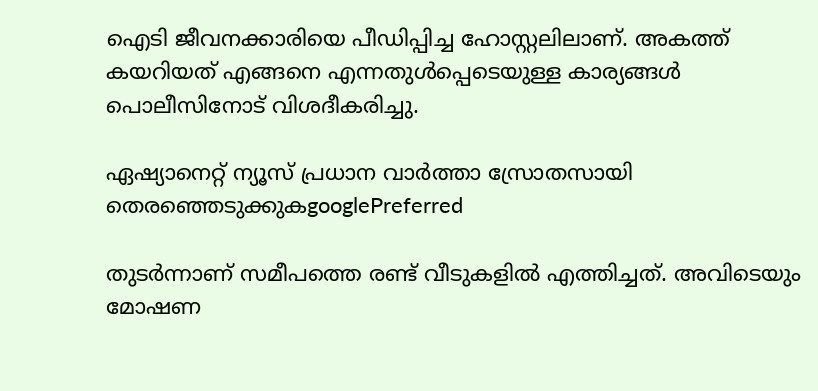ഐടി ജീവനക്കാരിയെ പീഡിപ്പിച്ച ഹോസ്റ്റലിലാണ്. അകത്ത് കയറിയത് എങ്ങനെ എന്നതുൾപ്പെടെയുള്ള കാര്യങ്ങൾ പൊലീസിനോട് വിശദീകരിച്ചു.

ഏഷ്യാനെറ്റ് ന്യൂസ് പ്രധാന വാർത്താ സ്രോതസായി തെരഞ്ഞെടുക്കുകgooglePreferred

തുടർന്നാണ് സമീപത്തെ രണ്ട് വീടുകളിൽ എത്തിച്ചത്. അവിടെയും മോഷണ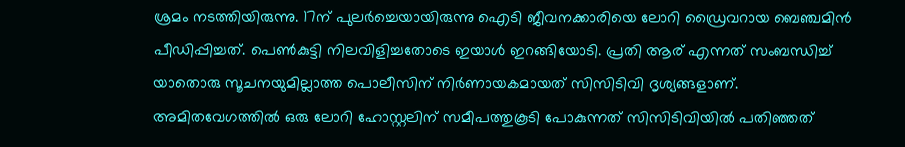ശ്രമം നടത്തിയിരുന്നു. 17ന് പുലർച്ചെയായിരുന്നു ഐടി ജീവനക്കാരിയെ ലോറി ഡ്രൈവ‌റായ ബെഞ്ചമിൻ പീഡിപ്പിച്ചത്. പെൺകുട്ടി നിലവിളിച്ചതോടെ ഇയാൾ ഇറങ്ങിയോടി. പ്രതി ആര് എന്നത് സംബന്ധിച്ച് യാതൊരു സൂചനയുമില്ലാത്ത പൊലീസിന് നിർണായകമായത് സിസിടിവി ദൃശ്യങ്ങളാണ്. അമിതവേഗത്തിൽ ഒരു ലോറി ഹോസ്റ്റലിന് സമീപത്തുകൂടി പോകുന്നത് സിസിടിവിയിൽ പതിഞ്ഞത്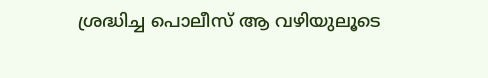ശ്രദ്ധിച്ച പൊലീസ് ആ വഴിയുലൂടെ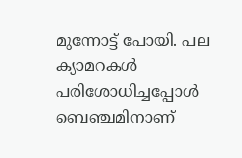മുന്നോട്ട് പോയി. പല ക്യാമറകൾ പരിശോധിച്ചപ്പോൾ ബെഞ്ചമിനാണ്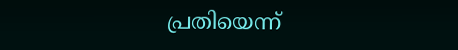പ്രതിയെന്ന്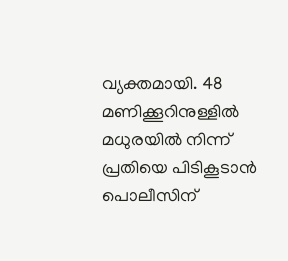വ്യക്തമായി. 48 മണിക്കൂറിനുള്ളിൽ മധുരയിൽ നിന്ന് പ്രതിയെ പിടികൂടാൻ പൊലീസിന്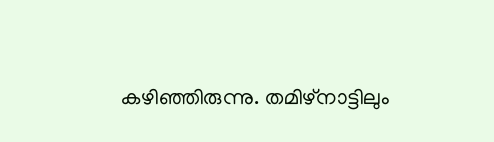കഴിഞ്ഞിരുന്നു. തമിഴ്നാട്ടിലും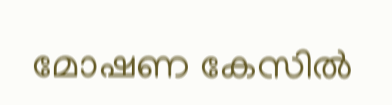മോഷണ കേസിൽ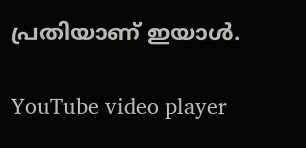പ്രതിയാണ് ഇയാൾ.

YouTube video player